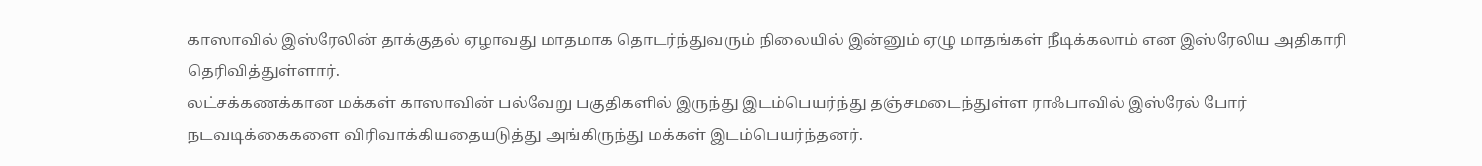காஸாவில் இஸ்ரேலின் தாக்குதல் ஏழாவது மாதமாக தொடர்ந்துவரும் நிலையில் இன்னும் ஏழு மாதங்கள் நீடிக்கலாம் என இஸ்ரேலிய அதிகாரி தெரிவித்துள்ளார்.
லட்சக்கணக்கான மக்கள் காஸாவின் பல்வேறு பகுதிகளில் இருந்து இடம்பெயர்ந்து தஞ்சமடைந்துள்ள ராஃபாவில் இஸ்ரேல் போர் நடவடிக்கைகளை விரிவாக்கியதையடுத்து அங்கிருந்து மக்கள் இடம்பெயர்ந்தனர்.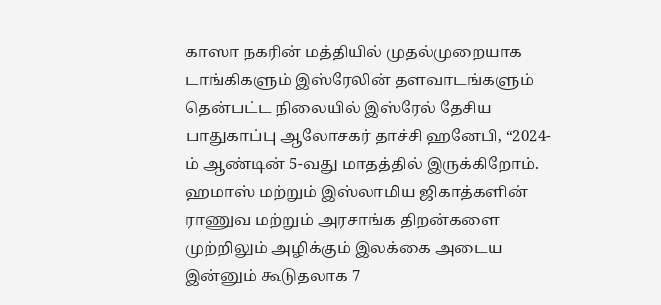காஸா நகரின் மத்தியில் முதல்முறையாக டாங்கிகளும் இஸ்ரேலின் தளவாடங்களும் தென்பட்ட நிலையில் இஸ்ரேல் தேசிய பாதுகாப்பு ஆலோசகர் தாச்சி ஹனேபி, “2024-ம் ஆண்டின் 5-வது மாதத்தில் இருக்கிறோம். ஹமாஸ் மற்றும் இஸ்லாமிய ஜிகாத்களின் ராணுவ மற்றும் அரசாங்க திறன்களை முற்றிலும் அழிக்கும் இலக்கை அடைய இன்னும் கூடுதலாக 7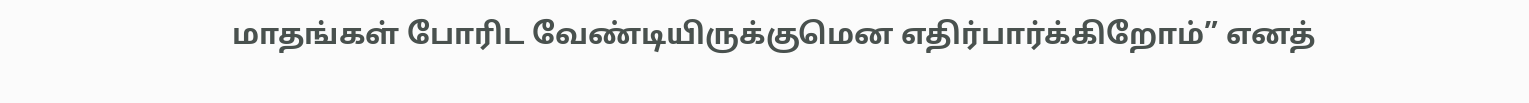மாதங்கள் போரிட வேண்டியிருக்குமென எதிர்பார்க்கிறோம்” எனத்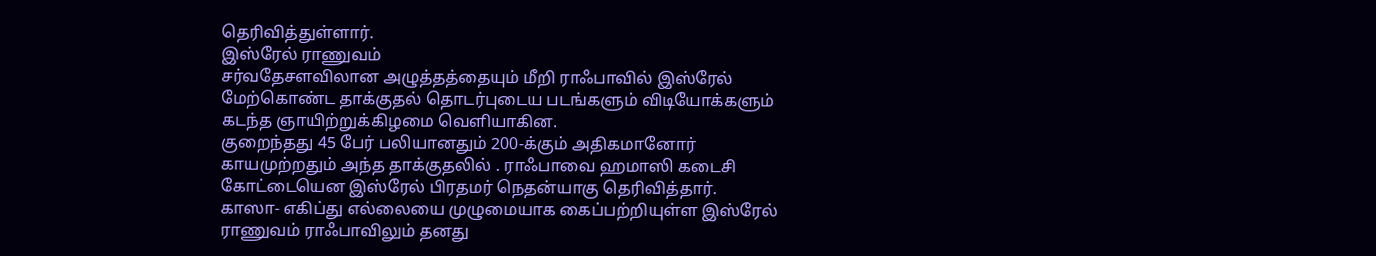தெரிவித்துள்ளார்.
இஸ்ரேல் ராணுவம்
சர்வதேசளவிலான அழுத்தத்தையும் மீறி ராஃபாவில் இஸ்ரேல் மேற்கொண்ட தாக்குதல் தொடர்புடைய படங்களும் விடியோக்களும் கடந்த ஞாயிற்றுக்கிழமை வெளியாகின.
குறைந்தது 45 பேர் பலியானதும் 200-க்கும் அதிகமானோர் காயமுற்றதும் அந்த தாக்குதலில் . ராஃபாவை ஹமாஸி கடைசி கோட்டையென இஸ்ரேல் பிரதமர் நெதன்யாகு தெரிவித்தார்.
காஸா- எகிப்து எல்லையை முழுமையாக கைப்பற்றியுள்ள இஸ்ரேல் ராணுவம் ராஃபாவிலும் தனது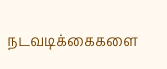நடவடிக்கைகளை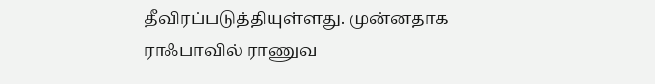தீவிரப்படுத்தியுள்ளது. முன்னதாக ராஃபாவில் ராணுவ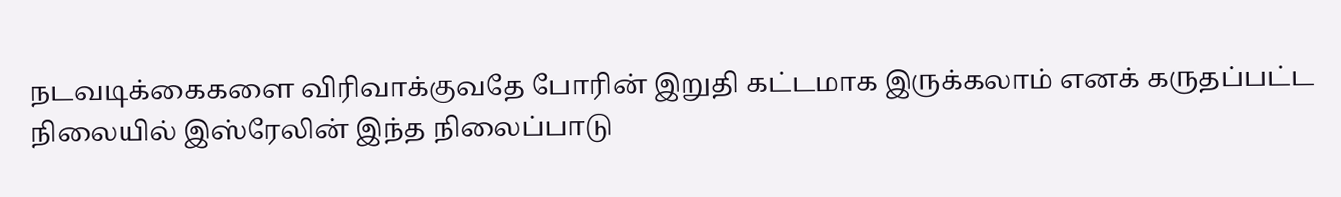நடவடிக்கைகளை விரிவாக்குவதே போரின் இறுதி கட்டமாக இருக்கலாம் எனக் கருதப்பட்ட நிலையில் இஸ்ரேலின் இந்த நிலைப்பாடு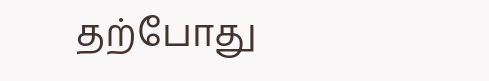தற்போது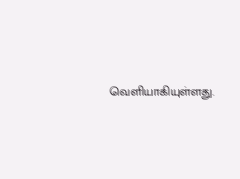வெளியாகியுள்ளது.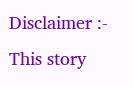Disclaimer :- This story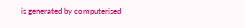is generated by computerised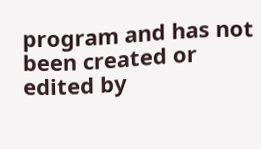program and has not been created or edited by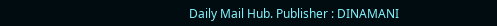Daily Mail Hub. Publisher : DINAMANI